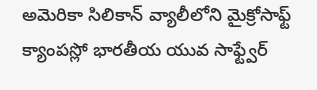అమెరికా సిలికాన్ వ్యాలీలోని మైక్రోసాఫ్ట్ క్యాంపస్లో భారతీయ యువ సాఫ్ట్వేర్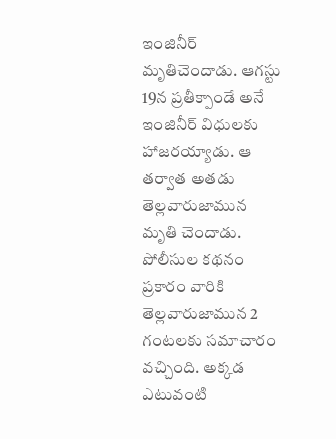ఇంజినీర్ మృతిచెందాడు. ఆగస్టు 19న ప్రతీక్పాండే అనే ఇంజినీర్ విధులకు హాజరయ్యాడు. ఆ తర్వాత అతడు తెల్లవారుజామున మృతి చెందాడు. పోలీసుల కథనం ప్రకారం వారికి తెల్లవారుజామున 2 గంటలకు సమాచారం వచ్చింది. అక్కడ ఎటువంటి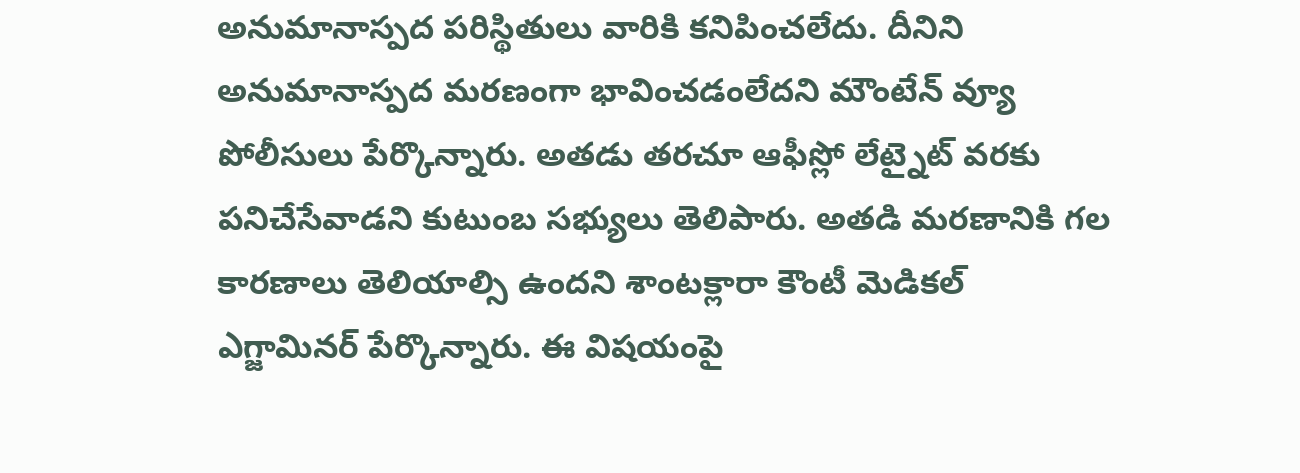అనుమానాస్పద పరిస్థితులు వారికి కనిపించలేదు. దీనిని అనుమానాస్పద మరణంగా భావించడంలేదని మౌంటేన్ వ్యూ పోలీసులు పేర్కొన్నారు. అతడు తరచూ ఆఫీస్లో లేట్నైట్ వరకు పనిచేసేవాడని కుటుంబ సభ్యులు తెలిపారు. అతడి మరణానికి గల కారణాలు తెలియాల్సి ఉందని శాంటక్లారా కౌంటీ మెడికల్ ఎగ్జామినర్ పేర్కొన్నారు. ఈ విషయంపై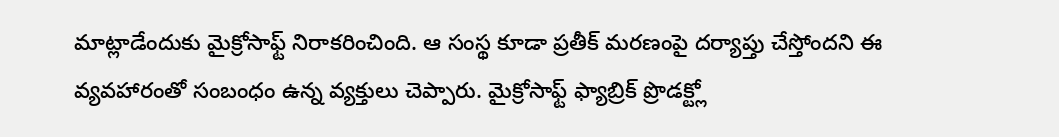మాట్లాడేందుకు మైక్రోసాఫ్ట్ నిరాకరించింది. ఆ సంస్థ కూడా ప్రతీక్ మరణంపై దర్యాప్తు చేస్తోందని ఈ వ్యవహారంతో సంబంధం ఉన్న వ్యక్తులు చెప్పారు. మైక్రోసాఫ్ట్ ఫ్యాబ్రిక్ ప్రొడక్ట్లో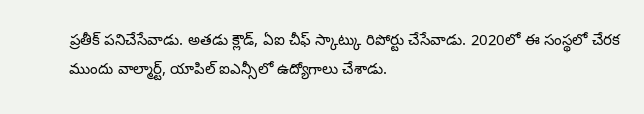ప్రతీక్ పనిచేసేవాడు. అతడు క్లౌడ్, ఏఐ చీఫ్ స్కాట్కు రిపోర్టు చేసేవాడు. 2020లో ఈ సంస్థలో చేరక ముందు వాల్మార్ట్, యాపిల్ ఐఎన్సీలో ఉద్యోగాలు చేశాడు.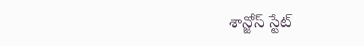శాన్జోస్ స్టేట్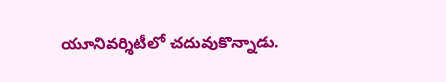యూనివర్శిటీలో చదువుకొన్నాడు.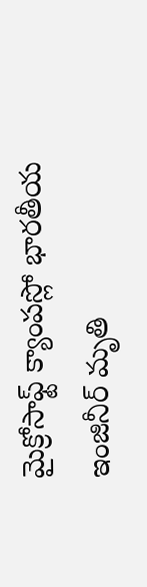మైక్రోసాఫ్ట్ క్యాంపస్లో భారతీయ ఇంజినీర్ మృతి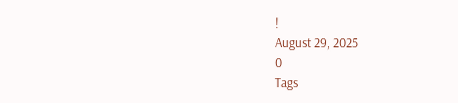!
August 29, 2025
0
Tags